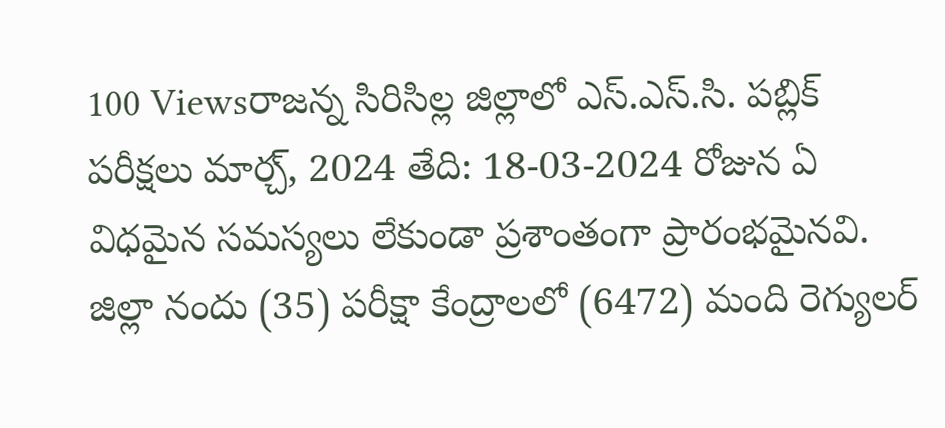100 Viewsరాజన్న సిరిసిల్ల జిల్లాలో ఎస్.ఎస్.సి. పబ్లిక్ పరీక్షలు మార్చ్, 2024 తేది: 18-03-2024 రోజున ఏ విధమైన సమస్యలు లేకుండా ప్రశాంతంగా ప్రారంభమైనవి. జిల్లా నందు (35) పరీక్షా కేంద్రాలలో (6472) మంది రెగ్యులర్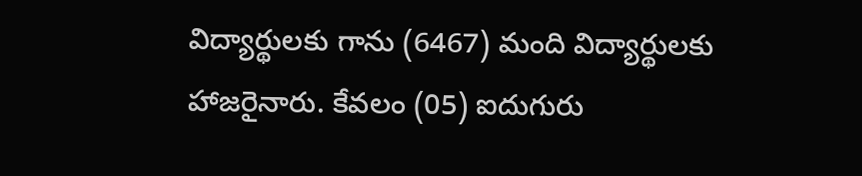విద్యార్థులకు గాను (6467) మంది విద్యార్థులకు హాజరైనారు. కేవలం (05) ఐదుగురు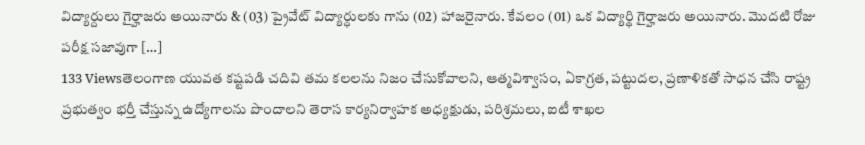విద్యార్దులు గైర్హాజరు అయినారు & (03) ప్రైవేట్ విద్యార్ధులకు గాను (02) హాజరైనారు. కేవలం (01) ఒక విద్యార్థి గైర్హాజరు అయినారు. మొదటి రోజు పరీక్ష సజావుగా […]
133 Viewsతెలంగాణ యువత కష్టపడి చదివి తమ కలలను నిజం చేసుకోవాలని, ఆత్మవిశ్వాసం, ఏకాగ్రత, పట్టుదల, ప్రణాళికతో సాధన చేసి రాష్ట్ర ప్రభుత్వం భర్తీ చేస్తున్న ఉద్యోగాలను పొందాలని తెరాస కార్యనిర్వాహక అధ్యక్షుడు, పరిశ్రమలు, ఐటీ శాఖల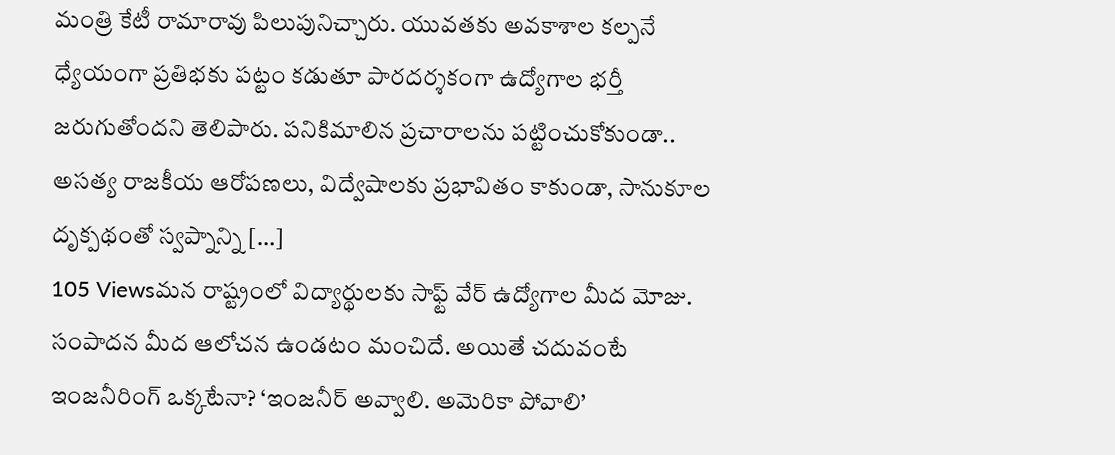మంత్రి కేటీ రామారావు పిలుపునిచ్చారు. యువతకు అవకాశాల కల్పనే ధ్యేయంగా ప్రతిభకు పట్టం కడుతూ పారదర్శకంగా ఉద్యోగాల భర్తీ జరుగుతోందని తెలిపారు. పనికిమాలిన ప్రచారాలను పట్టించుకోకుండా.. అసత్య రాజకీయ ఆరోపణలు, విద్వేషాలకు ప్రభావితం కాకుండా, సానుకూల దృక్పథంతో స్వప్నాన్ని […]
105 Viewsమన రాష్ట్రంలో విద్యార్థులకు సాఫ్ట్ వేర్ ఉద్యోగాల మీద మోజు. సంపాదన మీద ఆలోచన ఉండటం మంచిదే. అయితే చదువంటే ఇంజనీరింగ్ ఒక్కటేనా? ‘ఇంజనీర్ అవ్వాలి. అమెరికా పోవాలి’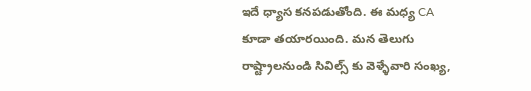ఇదే ధ్యాస కనపడుతోంది. ఈ మధ్య CA కూడా తయారయింది. మన తెలుగు రాష్ట్రాలనుండి సివిల్స్ కు వెళ్ళేవారి సంఖ్య,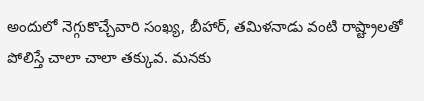అందులో నెగ్గుకొచ్చేవారి సంఖ్య, బీహార్, తమిళనాడు వంటి రాష్ట్రాలతో పోలిస్తే చాలా చాలా తక్కువ. మనకు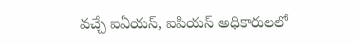వచ్చే ఐఏయస్, ఐపియస్ అధికారులలో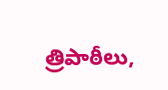త్రిపాఠీలు,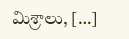మిశ్రాలు, […]